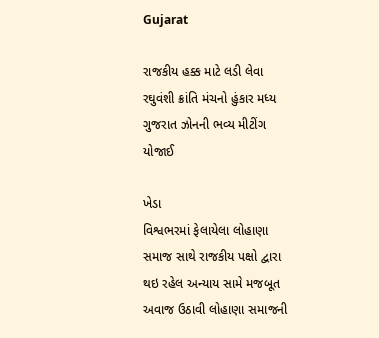Gujarat

રાજકીય હક્ક માટે લડી લેવા રઘુવંશી ક્રાંતિ મંચનો હુંકાર મધ્ય ગુજરાત ઝોનની ભવ્ય મીટીંગ યોજાઈ

ખેડા
વિશ્વભરમાં ફેલાયેલા લોહાણા સમાજ સાથે રાજકીય પક્ષો દ્વારા થઇ રહેલ અન્યાય સામે મજબૂત અવાજ ઉઠાવી લોહાણા સમાજની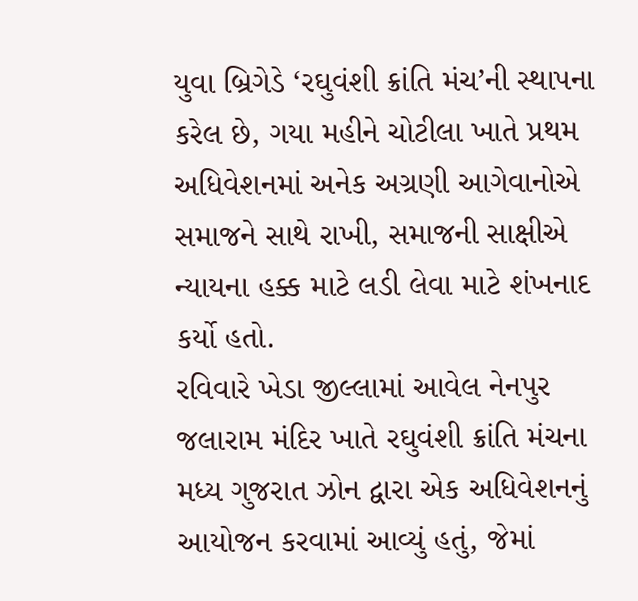યુવા બ્રિગેડે ‘રઘુવંશી ક્રાંતિ મંચ’ની સ્થાપના કરેલ છે, ગયા મહીને ચોટીલા ખાતે પ્રથમ અધિવેશનમાં અનેક અગ્રણી આગેવાનોએ સમાજને સાથે રાખી, સમાજની સાક્ષીએ ન્યાયના હક્ક માટે લડી લેવા માટે શંખનાદ કર્યો હતો.
રવિવારે ખેડા જીલ્લામાં આવેલ નેનપુર જલારામ મંદિર ખાતે રઘુવંશી ક્રાંતિ મંચના મધ્ય ગુજરાત ઝોન દ્વારા એક અધિવેશનનું આયોજન કરવામાં આવ્યું હતું, જેમાં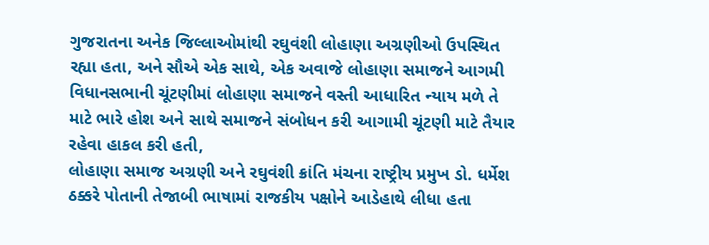ગુજરાતના અનેક જિલ્લાઓમાંથી રઘુવંશી લોહાણા અગ્રણીઓ ઉપસ્થિત રહ્યા હતા, અને સૌએ એક સાથે, એક અવાજે લોહાણા સમાજને આગમી વિધાનસભાની ચૂંટણીમાં લોહાણા સમાજને વસ્તી આધારિત ન્યાય મળે તે માટે ભારે હોશ અને સાથે સમાજને સંબોધન કરી આગામી ચૂંટણી માટે તૈયાર રહેવા હાકલ કરી હતી,
લોહાણા સમાજ અગ્રણી અને રઘુવંશી ક્રાંતિ મંચના રાષ્ટ્રીય પ્રમુખ ડો. ધર્મેશ ઠક્કરે પોતાની તેજાબી ભાષામાં રાજકીય પક્ષોને આડેહાથે લીધા હતા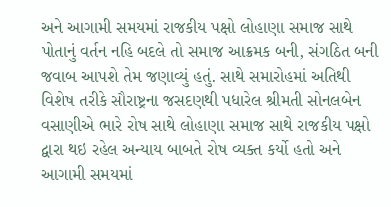અને આગામી સમયમાં રાજકીય પક્ષો લોહાણા સમાજ સાથે પોતાનું વર્તન નહિ બદલે તો સમાજ આક્રમક બની, સંગઠિત બની જવાબ આપશે તેમ જણાવ્યું હતું. સાથે સમારોહમાં અતિથી વિશેષ તરીકે સૌરાષ્ટ્રના જસદણથી પધારેલ શ્રીમતી સોનલબેન વસાણીએ ભારે રોષ સાથે લોહાણા સમાજ સાથે રાજકીય પક્ષો દ્વારા થઇ રહેલ અન્યાય બાબતે રોષ વ્યક્ત કર્યો હતો અને આગામી સમયમાં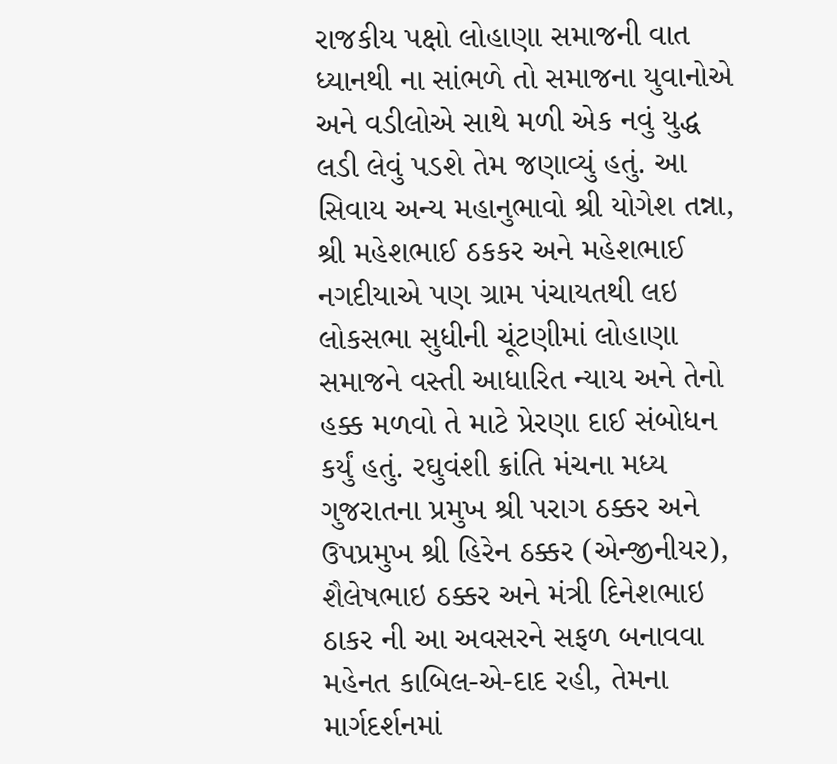રાજકીય પક્ષો લોહાણા સમાજની વાત ધ્યાનથી ના સાંભળે તો સમાજના યુવાનોએ અને વડીલોએ સાથે મળી એક નવું યુદ્ધ લડી લેવું પડશે તેમ જણાવ્યું હતું. આ સિવાય અન્ય મહાનુભાવો શ્રી યોગેશ તન્ના, શ્રી મહેશભાઈ ઠકકર અને મહેશભાઈ નગદીયાએ પણ ગ્રામ પંચાયતથી લઇ લોકસભા સુધીની ચૂંટણીમાં લોહાણા સમાજને વસ્તી આધારિત ન્યાય અને તેનો હક્ક મળવો તે માટે પ્રેરણા દાઈ સંબોધન કર્યું હતું. રઘુવંશી ક્રાંતિ મંચના મધ્ય ગુજરાતના પ્રમુખ શ્રી પરાગ ઠક્કર અને ઉપપ્રમુખ શ્રી હિરેન ઠક્કર (એન્જીનીયર), શૈલેષભાઇ ઠક્કર અને મંત્રી દિનેશભાઇ ઠાકર ની આ અવસરને સફળ બનાવવા મહેનત કાબિલ-એ-દાદ રહી, તેમના માર્ગદર્શનમાં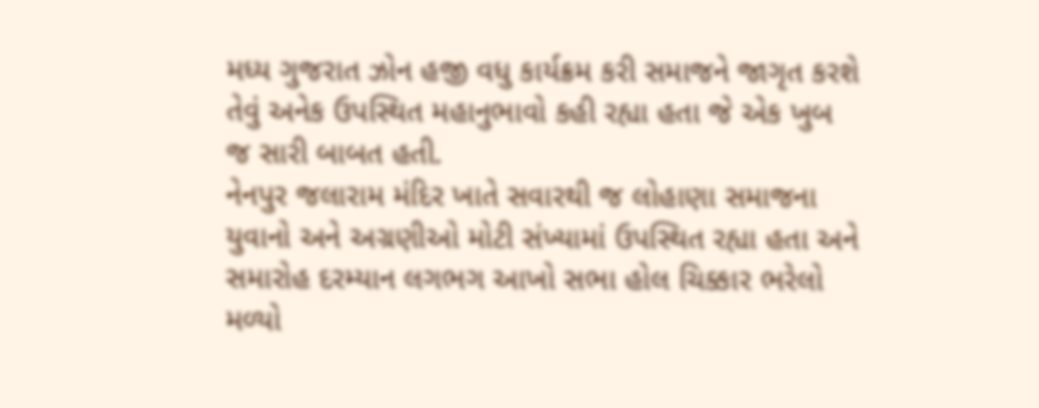મધ્ય ગુજરાત ઝોન હજી વધુ કાર્યક્રમ કરી સમાજને જાગૃત કરશે તેવું અનેક ઉપસ્થિત મહાનુભાવો કહી રહ્યા હતા જે એક ખુબ જ સારી બાબત હતી.
નેનપુર જલારામ મંદિર ખાતે સવારથી જ લોહાણા સમાજના યુવાનો અને અગ્રણીઓ મોટી સંખ્યામાં ઉપસ્થિત રહ્યા હતા અને સમારોહ દરમ્યાન લગભગ આખો સભા હોલ ચિક્કાર ભરેલો મળ્યો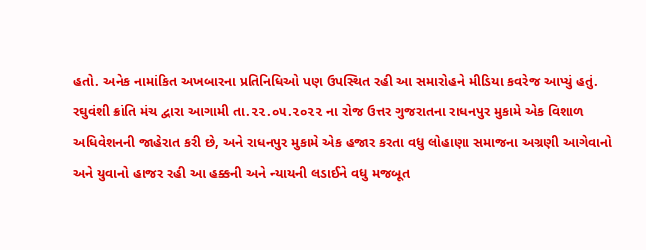હતો. અનેક નામાંકિત અખબારના પ્રતિનિધિઓ પણ ઉપસ્થિત રહી આ સમારોહને મીડિયા કવરેજ આપ્યું હતું.
રઘુવંશી ક્રાંતિ મંચ દ્વારા આગામી તા.૨૨.૦૫.૨૦૨૨ ના રોજ ઉત્તર ગુજરાતના રાધનપુર મુકામે એક વિશાળ અધિવેશનની જાહેરાત કરી છે, અને રાધનપુર મુકામે એક હજાર કરતા વધુ લોહાણા સમાજના અગ્રણી આગેવાનો અને યુવાનો હાજર રહી આ હક્કની અને ન્યાયની લડાઈને વધુ મજબૂત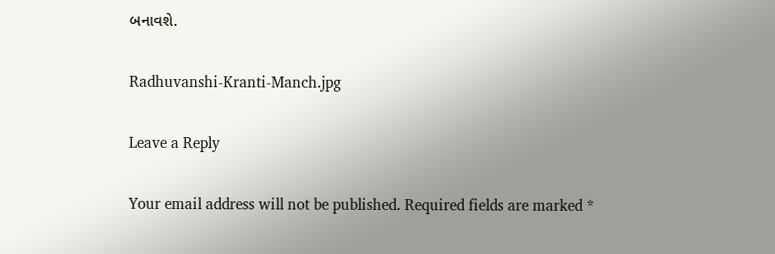બનાવશે.

Radhuvanshi-Kranti-Manch.jpg

Leave a Reply

Your email address will not be published. Required fields are marked *